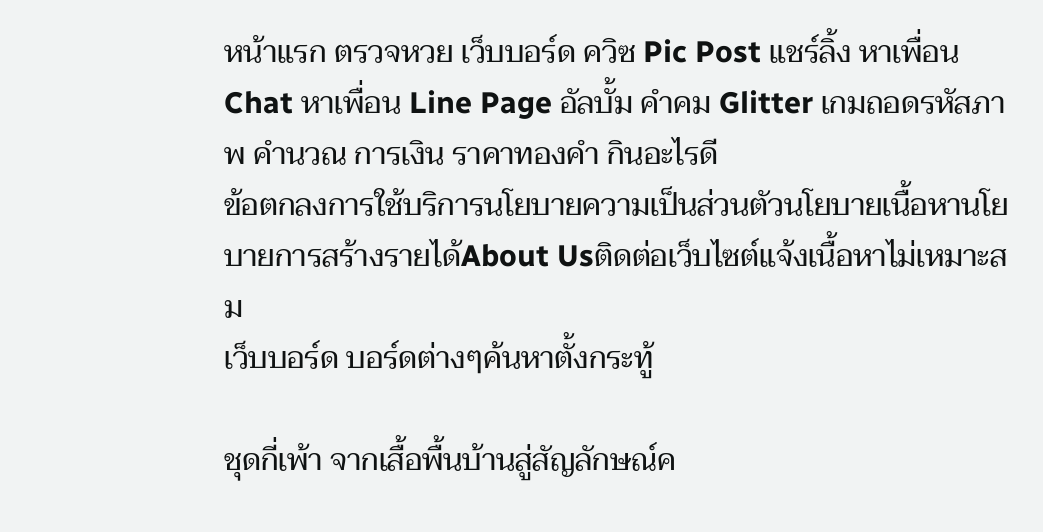หน้าแรก ตรวจหวย เว็บบอร์ด ควิซ Pic Post แชร์ลิ้ง หาเพื่อน Chat หาเพื่อน Line Page อัลบั้ม คำคม Glitter เกมถอดรหัสภาพ คำนวณ การเงิน ราคาทองคำ กินอะไรดี
ข้อตกลงการใช้บริการนโยบายความเป็นส่วนตัวนโยบายเนื้อหานโยบายการสร้างรายได้About Usติดต่อเว็บไซต์แจ้งเนื้อหาไม่เหมาะสม
เว็บบอร์ด บอร์ดต่างๆค้นหาตั้งกระทู้

ชุดกี่เพ้า จากเสื้อพื้นบ้านสู่สัญลักษณ์ค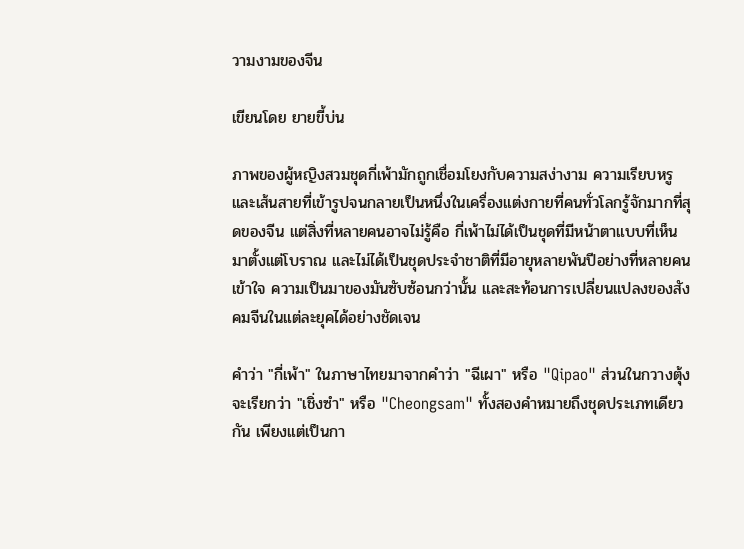วามงามของจีน

เขียนโดย ยายขี้บ่น

ภาพของผู้หญิงสวมชุดกี่เพ้ามักถูกเชื่อมโยงกับความสง่างาม ความเรียบหรู และเส้นสายที่เข้ารูปจนกลายเป็นหนึ่งในเครื่องแต่งกายที่คนทั่วโลกรู้จักมากที่สุดของจีน แต่สิ่งที่หลายคนอาจไม่รู้คือ กี่เพ้าไม่ได้เป็นชุดที่มีหน้าตาแบบที่เห็นมาตั้งแต่โบราณ และไม่ได้เป็นชุดประจำชาติที่มีอายุหลายพันปีอย่างที่หลายคนเข้าใจ ความเป็นมาของมันซับซ้อนกว่านั้น และสะท้อนการเปลี่ยนแปลงของสังคมจีนในแต่ละยุคได้อย่างชัดเจน

คำว่า "กี่เพ้า" ในภาษาไทยมาจากคำว่า "ฉีเผา" หรือ "Qipao" ส่วนในกวางตุ้งจะเรียกว่า "เชิ่งซำ" หรือ "Cheongsam" ทั้งสองคำหมายถึงชุดประเภทเดียวกัน เพียงแต่เป็นกา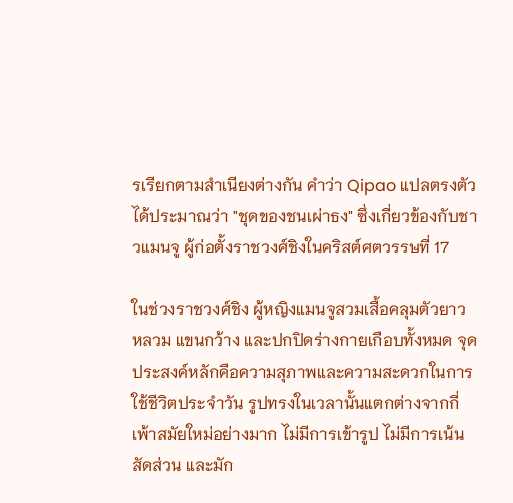รเรียกตามสำเนียงต่างกัน คำว่า Qipao แปลตรงตัวได้ประมาณว่า "ชุดของชนเผ่าธง" ซึ่งเกี่ยวข้องกับชาวแมนจู ผู้ก่อตั้งราชวงศ์ชิงในคริสต์ศตวรรษที่ 17

ในช่วงราชวงศ์ชิง ผู้หญิงแมนจูสวมเสื้อคลุมตัวยาว หลวม แขนกว้าง และปกปิดร่างกายเกือบทั้งหมด จุดประสงค์หลักคือความสุภาพและความสะดวกในการใช้ชีวิตประจำวัน รูปทรงในเวลานั้นแตกต่างจากกี่เพ้าสมัยใหม่อย่างมาก ไม่มีการเข้ารูป ไม่มีการเน้นสัดส่วน และมัก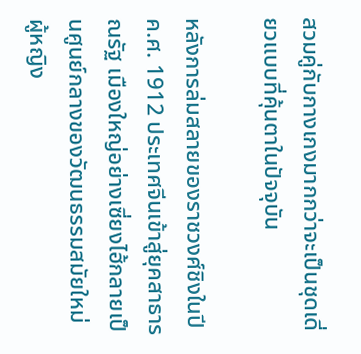สวมคู่กับกางเกงมากกว่าจะเป็นชุดเดี่ยวแบบที่คุ้นตาในปัจจุบัน

หลังการล่มสลายของราชวงศ์ชิงในปี ค.ศ. 1912 ประเทศจีนเข้าสู่ยุคสาธารณรัฐ เมืองใหญ่อย่างเซี่ยงไฮ้กลายเป็นศูนย์กลางของวัฒนธรรมสมัยใหม่ ผู้หญิง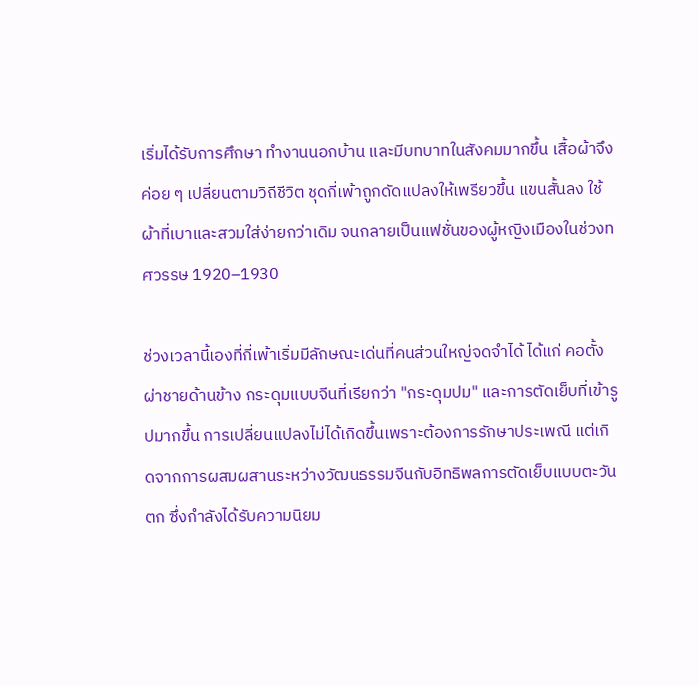เริ่มได้รับการศึกษา ทำงานนอกบ้าน และมีบทบาทในสังคมมากขึ้น เสื้อผ้าจึงค่อย ๆ เปลี่ยนตามวิถีชีวิต ชุดกี่เพ้าถูกดัดแปลงให้เพรียวขึ้น แขนสั้นลง ใช้ผ้าที่เบาและสวมใส่ง่ายกว่าเดิม จนกลายเป็นแฟชั่นของผู้หญิงเมืองในช่วงทศวรรษ 1920–1930

ช่วงเวลานี้เองที่กี่เพ้าเริ่มมีลักษณะเด่นที่คนส่วนใหญ่จดจำได้ ได้แก่ คอตั้ง ผ่าชายด้านข้าง กระดุมแบบจีนที่เรียกว่า "กระดุมปม" และการตัดเย็บที่เข้ารูปมากขึ้น การเปลี่ยนแปลงไม่ได้เกิดขึ้นเพราะต้องการรักษาประเพณี แต่เกิดจากการผสมผสานระหว่างวัฒนธรรมจีนกับอิทธิพลการตัดเย็บแบบตะวันตก ซึ่งกำลังได้รับความนิยม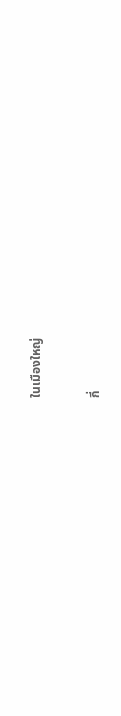ในเมืองใหญ่

กี่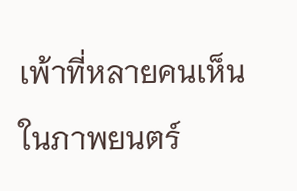เพ้าที่หลายคนเห็นในภาพยนตร์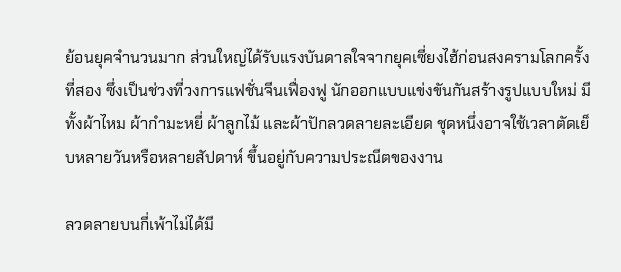ย้อนยุคจำนวนมาก ส่วนใหญ่ได้รับแรงบันดาลใจจากยุคเซี่ยงไฮ้ก่อนสงครามโลกครั้งที่สอง ซึ่งเป็นช่วงที่วงการแฟชั่นจีนเฟื่องฟู นักออกแบบแข่งขันกันสร้างรูปแบบใหม่ มีทั้งผ้าไหม ผ้ากำมะหยี่ ผ้าลูกไม้ และผ้าปักลวดลายละเอียด ชุดหนึ่งอาจใช้เวลาตัดเย็บหลายวันหรือหลายสัปดาห์ ขึ้นอยู่กับความประณีตของงาน

ลวดลายบนกี่เพ้าไม่ได้มี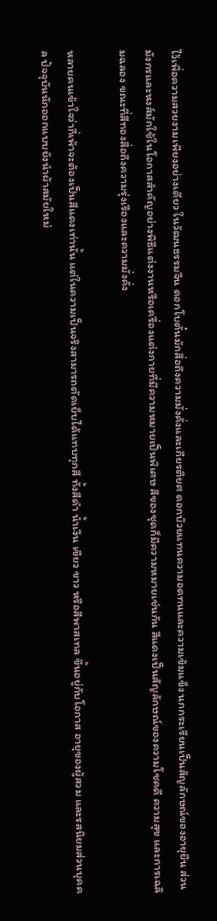ไว้เพื่อความสวยงามเพียงอย่างเดียว ในวัฒนธรรมจีน ดอกโบตั๋นมักสื่อถึงความมั่งคั่งและเกียรติยศ ดอกบ๊วยแทนความอดทนและความเข้มแข็ง นกกระเรียนเป็นสัญลักษณ์ของอายุยืน ส่วนมังกรและหงส์มักใช้ในโอกาสสำคัญอย่างพิธีแต่งงานหรือเครื่องแต่งกายที่มีความหมายเป็นพิเศษ สีของชุดก็มีความหมายเช่นกัน สีแดงเป็นสัญลักษณ์ของความโชคดี ความสุข และการเฉลิมฉลอง ขณะที่สีทองสื่อถึงความรุ่งเรืองและความมั่งคั่ง

หลายคนเข้าใจว่ากี่เพ้าจะต้องเป็นสีแดงเท่านั้น แต่ในความเป็นจริงสามารถตัดเย็บได้แทบทุกสี ทั้งสีดำ น้ำเงิน เขียว ขาว หรือสีพาสเทล ขึ้นอยู่กับโอกาส อายุของผู้สวม และรสนิยมส่วนบุคคล ปัจจุบันนักออกแบบยังนำผ้าสมัยใหม่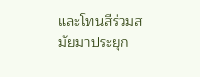และโทนสีร่วมสมัยมาประยุก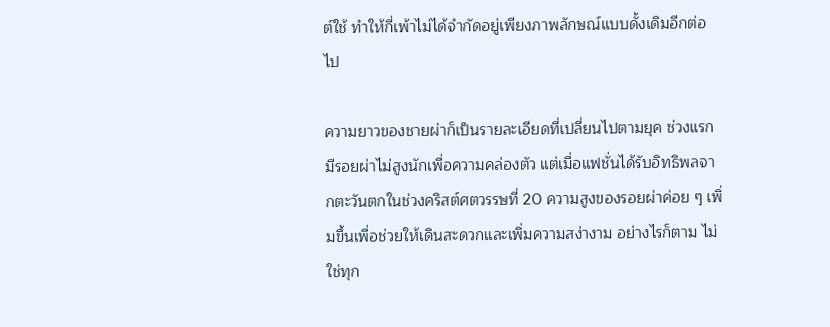ต์ใช้ ทำให้กี่เพ้าไม่ได้จำกัดอยู่เพียงภาพลักษณ์แบบดั้งเดิมอีกต่อไป

ความยาวของชายผ่าก็เป็นรายละเอียดที่เปลี่ยนไปตามยุค ช่วงแรกมีรอยผ่าไม่สูงนักเพื่อความคล่องตัว แต่เมื่อแฟชั่นได้รับอิทธิพลจากตะวันตกในช่วงคริสต์ศตวรรษที่ 20 ความสูงของรอยผ่าค่อย ๆ เพิ่มขึ้นเพื่อช่วยให้เดินสะดวกและเพิ่มความสง่างาม อย่างไรก็ตาม ไม่ใช่ทุก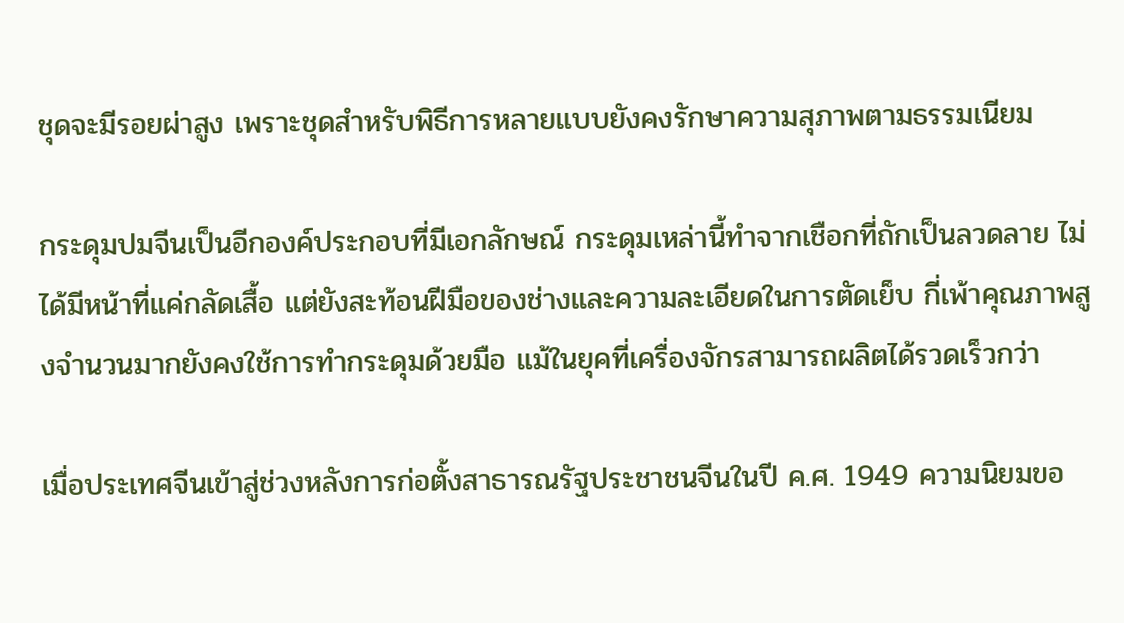ชุดจะมีรอยผ่าสูง เพราะชุดสำหรับพิธีการหลายแบบยังคงรักษาความสุภาพตามธรรมเนียม

กระดุมปมจีนเป็นอีกองค์ประกอบที่มีเอกลักษณ์ กระดุมเหล่านี้ทำจากเชือกที่ถักเป็นลวดลาย ไม่ได้มีหน้าที่แค่กลัดเสื้อ แต่ยังสะท้อนฝีมือของช่างและความละเอียดในการตัดเย็บ กี่เพ้าคุณภาพสูงจำนวนมากยังคงใช้การทำกระดุมด้วยมือ แม้ในยุคที่เครื่องจักรสามารถผลิตได้รวดเร็วกว่า

เมื่อประเทศจีนเข้าสู่ช่วงหลังการก่อตั้งสาธารณรัฐประชาชนจีนในปี ค.ศ. 1949 ความนิยมขอ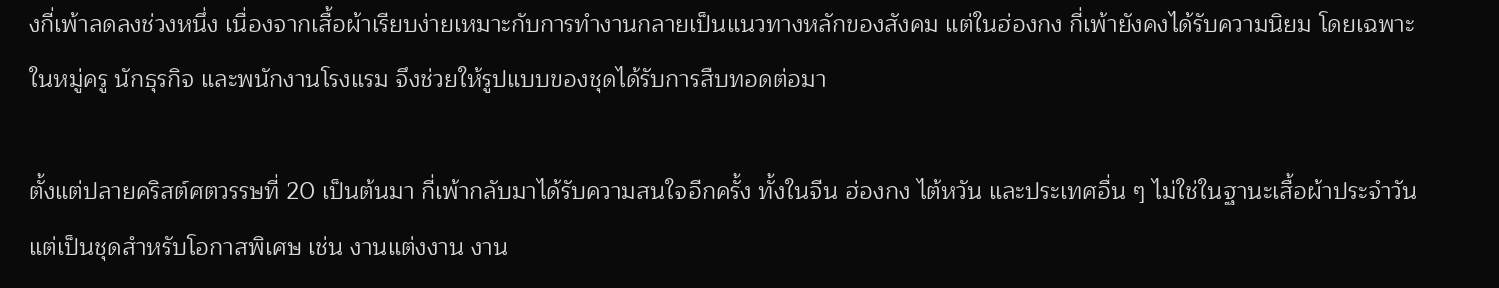งกี่เพ้าลดลงช่วงหนึ่ง เนื่องจากเสื้อผ้าเรียบง่ายเหมาะกับการทำงานกลายเป็นแนวทางหลักของสังคม แต่ในฮ่องกง กี่เพ้ายังคงได้รับความนิยม โดยเฉพาะในหมู่ครู นักธุรกิจ และพนักงานโรงแรม จึงช่วยให้รูปแบบของชุดได้รับการสืบทอดต่อมา

ตั้งแต่ปลายคริสต์ศตวรรษที่ 20 เป็นต้นมา กี่เพ้ากลับมาได้รับความสนใจอีกครั้ง ทั้งในจีน ฮ่องกง ไต้หวัน และประเทศอื่น ๆ ไม่ใช่ในฐานะเสื้อผ้าประจำวัน แต่เป็นชุดสำหรับโอกาสพิเศษ เช่น งานแต่งงาน งาน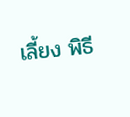เลี้ยง พิธี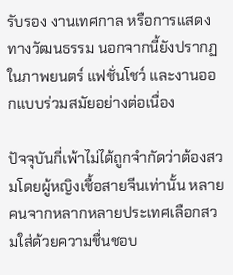รับรอง งานเทศกาล หรือการแสดงทางวัฒนธรรม นอกจากนี้ยังปรากฏในภาพยนตร์ แฟชั่นโชว์ และงานออกแบบร่วมสมัยอย่างต่อเนื่อง

ปัจจุบันกี่เพ้าไม่ได้ถูกจำกัดว่าต้องสวมโดยผู้หญิงเชื้อสายจีนเท่านั้น หลายคนจากหลากหลายประเทศเลือกสวมใส่ด้วยความชื่นชอบ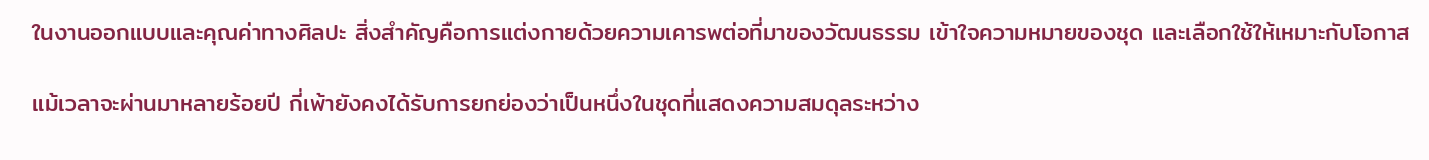ในงานออกแบบและคุณค่าทางศิลปะ สิ่งสำคัญคือการแต่งกายด้วยความเคารพต่อที่มาของวัฒนธรรม เข้าใจความหมายของชุด และเลือกใช้ให้เหมาะกับโอกาส

แม้เวลาจะผ่านมาหลายร้อยปี กี่เพ้ายังคงได้รับการยกย่องว่าเป็นหนึ่งในชุดที่แสดงความสมดุลระหว่าง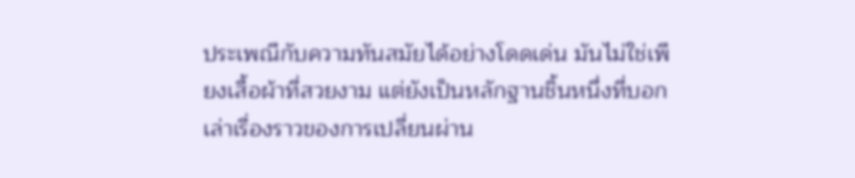ประเพณีกับความทันสมัยได้อย่างโดดเด่น มันไม่ใช่เพียงเสื้อผ้าที่สวยงาม แต่ยังเป็นหลักฐานชิ้นหนึ่งที่บอกเล่าเรื่องราวของการเปลี่ยนผ่าน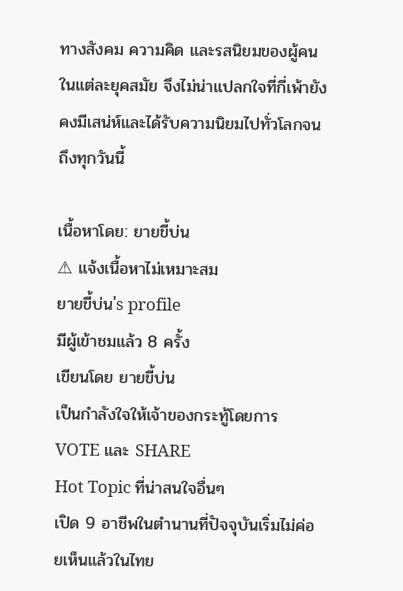ทางสังคม ความคิด และรสนิยมของผู้คนในแต่ละยุคสมัย จึงไม่น่าแปลกใจที่กี่เพ้ายังคงมีเสน่ห์และได้รับความนิยมไปทั่วโลกจนถึงทุกวันนี้

เนื้อหาโดย: ยายขี้บ่น
⚠ แจ้งเนื้อหาไม่เหมาะสม
ยายขี้บ่น's profile
มีผู้เข้าชมแล้ว 8 ครั้ง
เขียนโดย ยายขี้บ่น
เป็นกำลังใจให้เจ้าของกระทู้โดยการ VOTE และ SHARE
Hot Topic ที่น่าสนใจอื่นๆ
เปิด 9 อาชีพในตำนานที่ปัจจุบันเริ่มไม่ค่อยเห็นแล้วในไทย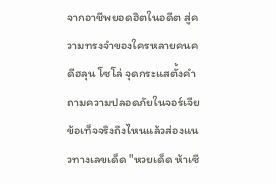จากอาชีพยอดฮิตในอดีต สู่ความทรงจำของใครหลายคนคดีฮลุน โซโล่ จุดกระแสตั้งคำถามความปลอดภัยในจอร์เจีย ข้อเท็จจริงถึงไหนแล้วส่องแนวทางเลขเด็ด "หวยเด็ด ห้าเซี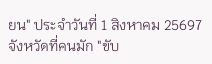ยน" ประจำวันที่ 1 สิงหาคม 25697 จังหวัดที่คนมัก "ขับ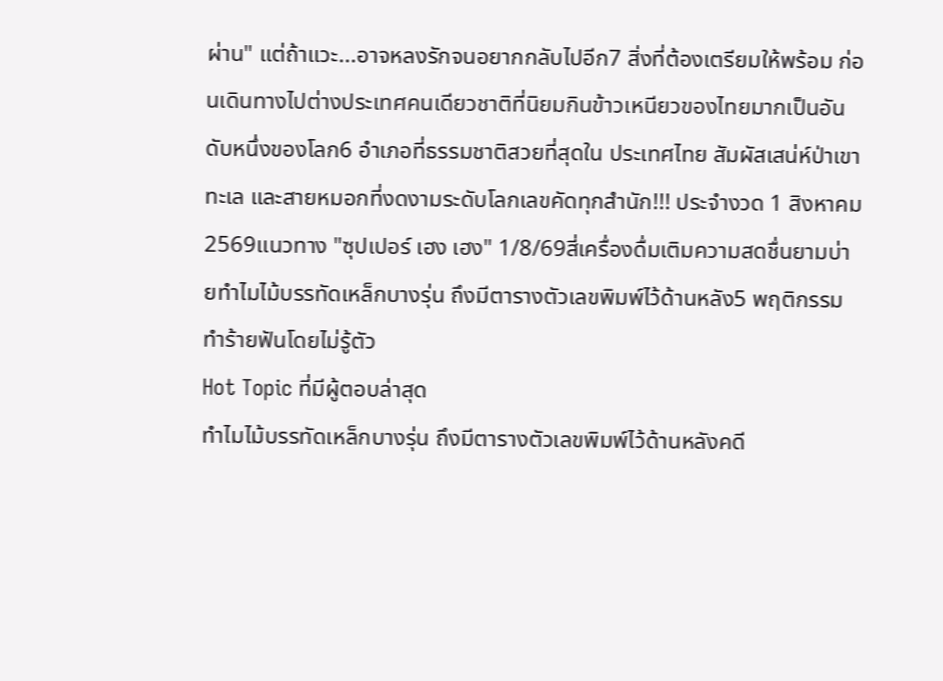ผ่าน" แต่ถ้าแวะ...อาจหลงรักจนอยากกลับไปอีก7 สิ่งที่ต้องเตรียมให้พร้อม ก่อนเดินทางไปต่างประเทศคนเดียวชาติที่นิยมกินข้าวเหนียวของไทยมากเป็นอันดับหนึ่งของโลก6 อำเภอที่ธรรมชาติสวยที่สุดใน ประเทศไทย สัมผัสเสน่ห์ป่าเขา ทะเล และสายหมอกที่งดงามระดับโลกเลขคัดทุกสำนัก!!! ประจำงวด 1 สิงหาคม 2569เเนวทาง "ซุปเปอร์ เฮง เฮง" 1/8/69สี่เครื่องดื่มเติมความสดชื่นยามบ่ายทำไมไม้บรรทัดเหล็กบางรุ่น ถึงมีตารางตัวเลขพิมพ์ไว้ด้านหลัง5 พฤติกรรมทำร้ายฟันโดยไม่รู้ตัว
Hot Topic ที่มีผู้ตอบล่าสุด
ทำไมไม้บรรทัดเหล็กบางรุ่น ถึงมีตารางตัวเลขพิมพ์ไว้ด้านหลังคดี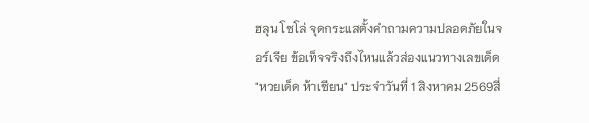ฮลุน โซโล่ จุดกระแสตั้งคำถามความปลอดภัยในจอร์เจีย ข้อเท็จจริงถึงไหนแล้วส่องแนวทางเลขเด็ด "หวยเด็ด ห้าเซียน" ประจำวันที่ 1 สิงหาคม 2569สี่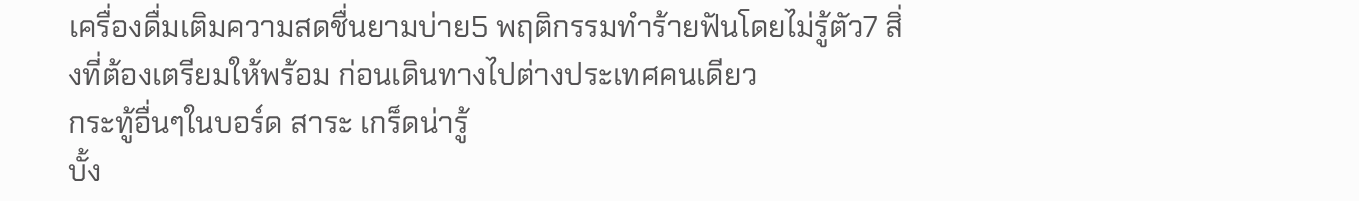เครื่องดื่มเติมความสดชื่นยามบ่าย5 พฤติกรรมทำร้ายฟันโดยไม่รู้ตัว7 สิ่งที่ต้องเตรียมให้พร้อม ก่อนเดินทางไปต่างประเทศคนเดียว
กระทู้อื่นๆในบอร์ด สาระ เกร็ดน่ารู้
บั้ง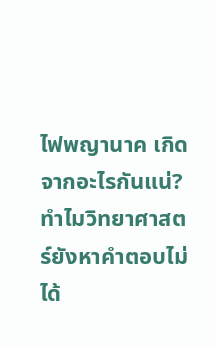ไฟพญานาค เกิดจากอะไรกันแน่? ทำไมวิทยาศาสตร์ยังหาคำตอบไม่ได้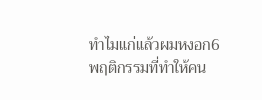ทำไมแก่แล้วผมหงอก6 พฤติกรรมที่ทำให้คน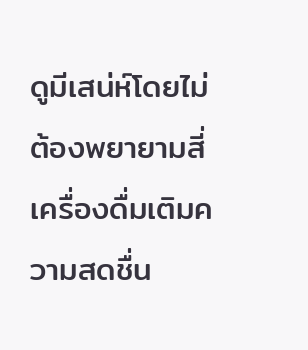ดูมีเสน่ห์โดยไม่ต้องพยายามสี่เครื่องดื่มเติมความสดชื่น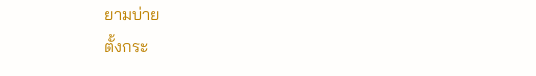ยามบ่าย
ตั้งกระ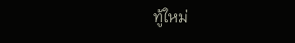ทู้ใหม่